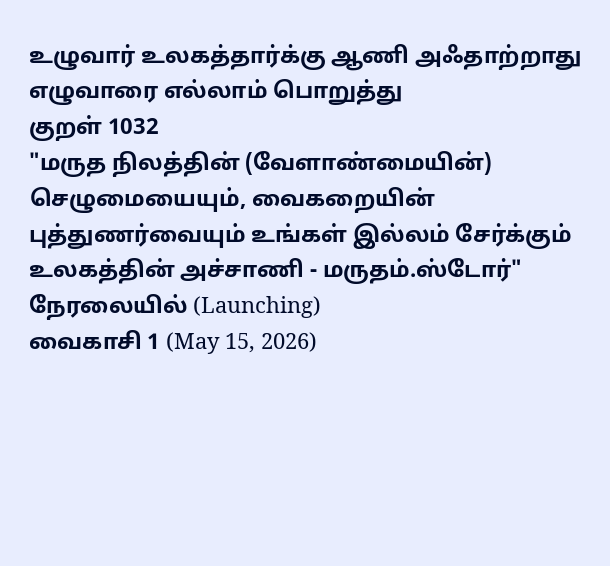உழுவார் உலகத்தார்க்கு ஆணி அஃதாற்றாது
எழுவாரை எல்லாம் பொறுத்து
குறள் 1032
"மருத நிலத்தின் (வேளாண்மையின்) செழுமையையும், வைகறையின் புத்துணர்வையும் உங்கள் இல்லம் சேர்க்கும் உலகத்தின் அச்சாணி - மருதம்.ஸ்டோர்"
நேரலையில் (Launching)
வைகாசி 1 (May 15, 2026)